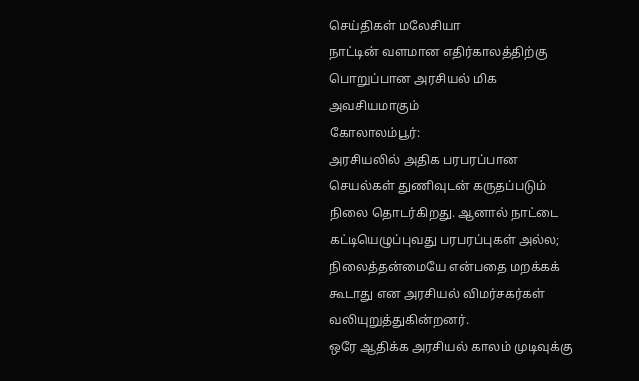செய்திகள் மலேசியா
நாட்டின் வளமான எதிர்காலத்திற்கு பொறுப்பான அரசியல் மிக அவசியமாகும்
கோலாலம்பூர்:
அரசியலில் அதிக பரபரப்பான செயல்கள் துணிவுடன் கருதப்படும் நிலை தொடர்கிறது. ஆனால் நாட்டை கட்டியெழுப்புவது பரபரப்புகள் அல்ல; நிலைத்தன்மையே என்பதை மறக்கக் கூடாது என அரசியல் விமர்சகர்கள் வலியுறுத்துகின்றனர்.
ஒரே ஆதிக்க அரசியல் காலம் முடிவுக்கு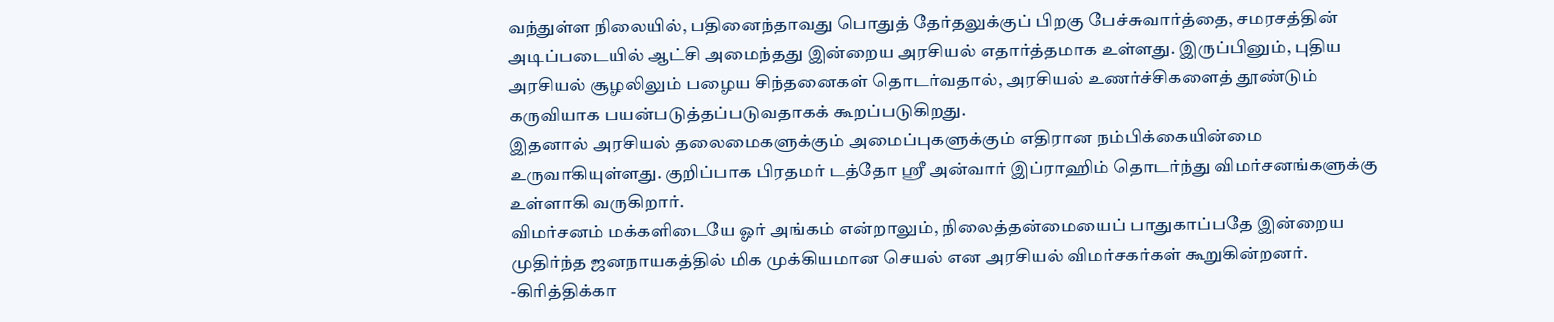வந்துள்ள நிலையில், பதினைந்தாவது பொதுத் தேர்தலுக்குப் பிறகு பேச்சுவார்த்தை, சமரசத்தின் அடிப்படையில் ஆட்சி அமைந்தது இன்றைய அரசியல் எதார்த்தமாக உள்ளது. இருப்பினும், புதிய அரசியல் சூழலிலும் பழைய சிந்தனைகள் தொடர்வதால், அரசியல் உணர்ச்சிகளைத் தூண்டும் கருவியாக பயன்படுத்தப்படுவதாகக் கூறப்படுகிறது.
இதனால் அரசியல் தலைமைகளுக்கும் அமைப்புகளுக்கும் எதிரான நம்பிக்கையின்மை உருவாகியுள்ளது. குறிப்பாக பிரதமர் டத்தோ ஸ்ரீ அன்வார் இப்ராஹிம் தொடர்ந்து விமர்சனங்களுக்கு உள்ளாகி வருகிறார்.
விமர்சனம் மக்களிடையே ஓர் அங்கம் என்றாலும், நிலைத்தன்மையைப் பாதுகாப்பதே இன்றைய முதிர்ந்த ஜனநாயகத்தில் மிக முக்கியமான செயல் என அரசியல் விமர்சகர்கள் கூறுகின்றனர்.
-கிரித்திக்கா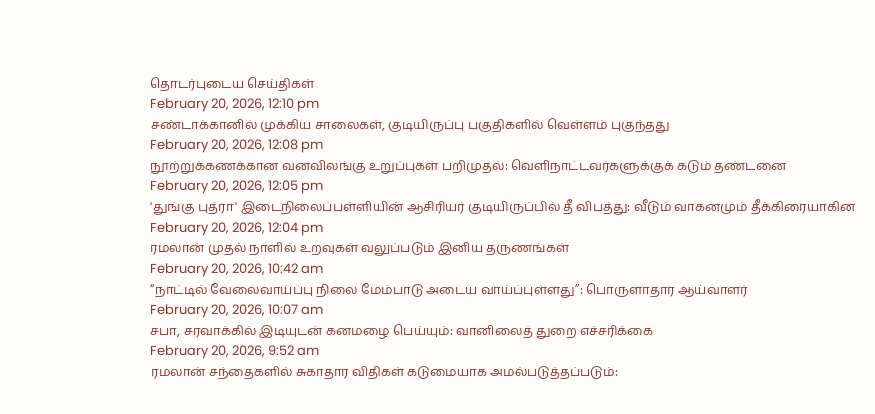தொடர்புடைய செய்திகள்
February 20, 2026, 12:10 pm
சண்டாக்கானில் முக்கிய சாலைகள், குடியிருப்பு பகுதிகளில் வெள்ளம் புகுந்தது
February 20, 2026, 12:08 pm
நூற்றுக்கணக்கான வனவிலங்கு உறுப்புகள் பறிமுதல்: வெளிநாட்டவர்களுக்குக் கடும் தண்டனை
February 20, 2026, 12:05 pm
'துங்கு புத்ரா' இடைநிலைப்பள்ளியின் ஆசிரியர் குடியிருப்பில் தீ விபத்து: வீடும் வாகனமும் தீக்கிரையாகின
February 20, 2026, 12:04 pm
ரமலான் முதல் நாளில் உறவுகள் வலுப்படும் இனிய தருணங்கள்
February 20, 2026, 10:42 am
“நாட்டில் வேலைவாய்ப்பு நிலை மேம்பாடு அடைய வாய்ப்புள்ளது”: பொருளாதார ஆய்வாளர்
February 20, 2026, 10:07 am
சபா, சரவாக்கில் இடியுடன் கனமழை பெய்யும்: வானிலைத் துறை எச்சரிக்கை
February 20, 2026, 9:52 am
ரமலான் சந்தைகளில் சுகாதார விதிகள் கடுமையாக அமல்படுத்தப்படும்: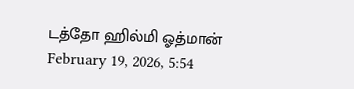டத்தோ ஹில்மி ஓத்மான்
February 19, 2026, 5:54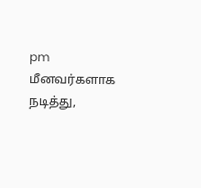pm
மீனவர்களாக நடித்து,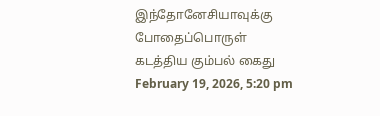இந்தோனேசியாவுக்கு போதைப்பொருள் கடத்திய கும்பல் கைது
February 19, 2026, 5:20 pm